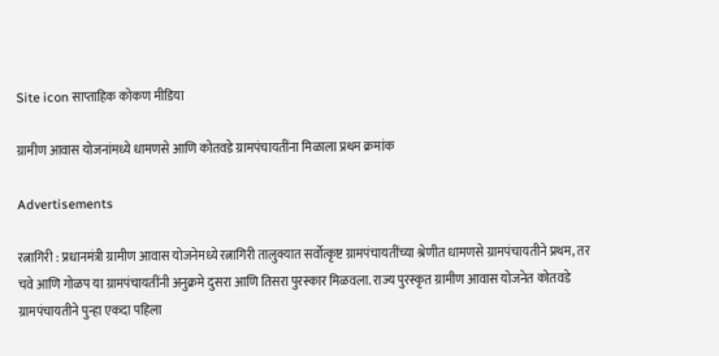Site icon साप्ताहिक कोकण मीडिया

ग्रामीण आवास योजनांमध्ये धामणसे आणि कोतवडे ग्रामपंचायतींना मिळाला प्रथम क्रमांक

Advertisements

रत्नागिरी : प्रधानमंत्री ग्रामीण आवास योजनेमध्ये रत्नागिरी तालुक्यात सर्वोत्कृष्ट ग्रामपंचायतींच्या श्रेणीत धामणसे ग्रामपंचायतीने प्रथम, तर चवे आणि गोळप या ग्रामपंचायतींनी अनुक्रमे दुसरा आणि तिसरा पुरस्कार मिळवला. राज्य पुरस्कृत ग्रामीण आवास योजनेत कोतवडे ग्रामपंचायतीने पुन्हा एकदा पहिला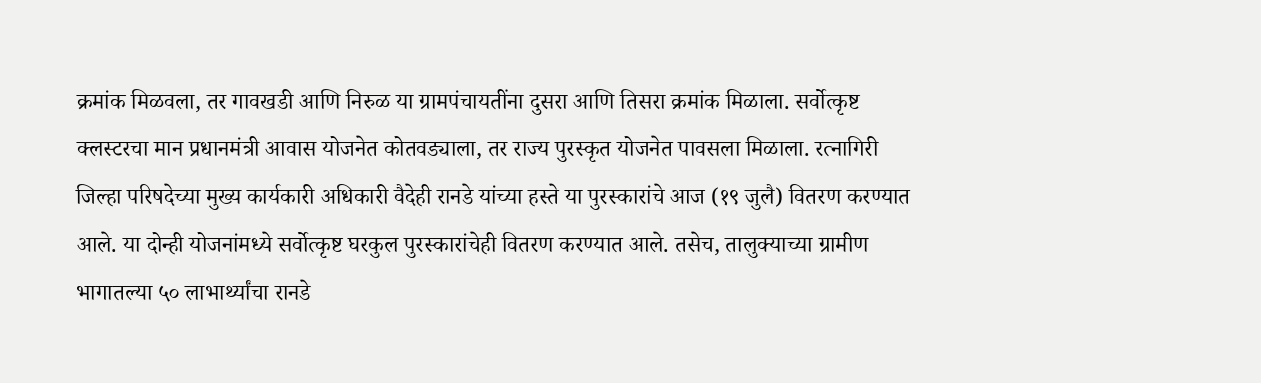क्रमांक मिळवला, तर गावखडी आणि निरुळ या ग्रामपंचायतींना दुसरा आणि तिसरा क्रमांक मिळाला. सर्वोत्कृष्ट क्लस्टरचा मान प्रधानमंत्री आवास योजनेत कोतवड्याला, तर राज्य पुरस्कृत योजनेत पावसला मिळाला. रत्नागिरी जिल्हा परिषदेच्या मुख्य कार्यकारी अधिकारी वैदेही रानडे यांच्या हस्ते या पुरस्कारांचे आज (१९ जुलै) वितरण करण्यात आले. या दोन्ही योजनांमध्ये सर्वोत्कृष्ट घरकुल पुरस्कारांचेही वितरण करण्यात आले. तसेच, तालुक्याच्या ग्रामीण भागातल्या ५० लाभार्थ्यांचा रानडे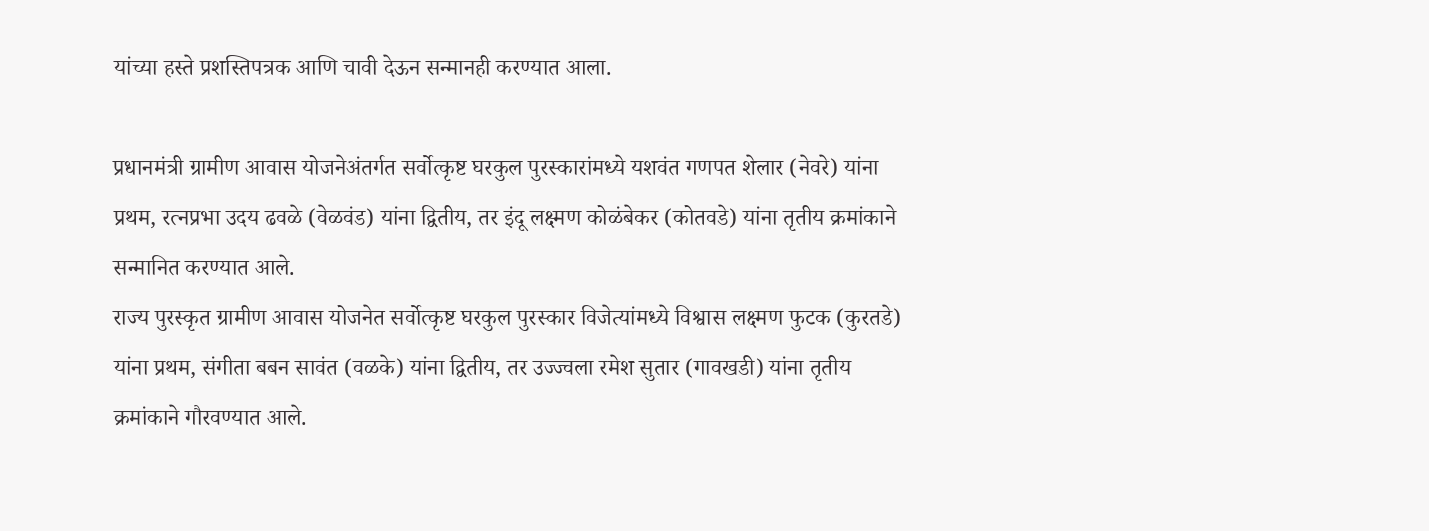यांच्या हस्ते प्रशस्तिपत्रक आणि चावी देऊन सन्मानही करण्यात आला.

प्रधानमंत्री ग्रामीण आवास योजनेअंतर्गत सर्वोत्कृष्ट घरकुल पुरस्कारांमध्ये यशवंत गणपत शेलार (नेवरे) यांना प्रथम, रत्नप्रभा उदय ढवळे (वेळवंड) यांना द्वितीय, तर इंदू लक्ष्मण कोळंबेकर (कोतवडे) यांना तृतीय क्रमांकाने सन्मानित करण्यात आले.
राज्य पुरस्कृत ग्रामीण आवास योजनेत सर्वोत्कृष्ट घरकुल पुरस्कार विजेत्यांमध्ये विश्वास लक्ष्मण फुटक (कुरतडे) यांना प्रथम, संगीता बबन सावंत (वळके) यांना द्वितीय, तर उज्ज्वला रमेश सुतार (गावखडी) यांना तृतीय क्रमांकाने गौरवण्यात आले.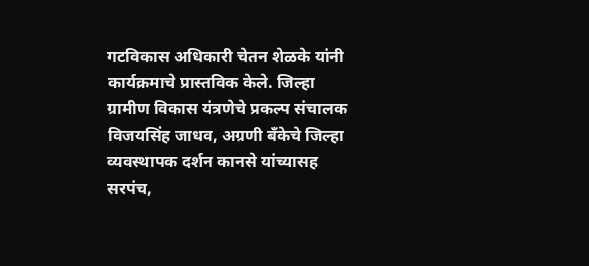गटविकास अधिकारी चेतन शेळके यांनी कार्यक्रमाचे प्रास्तविक केले. जिल्हा ग्रामीण विकास यंत्रणेचे प्रकल्प संचालक विजयसिंह जाधव, अग्रणी बँकेचे जिल्हा व्यवस्थापक दर्शन कानसे यांच्यासह सरपंच,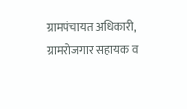ग्रामपंचायत अधिकारी, ग्रामरोजगार सहायक व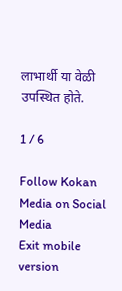लाभार्थी या वेळी उपस्थित होते.

1 / 6

Follow Kokan Media on Social Media
Exit mobile version